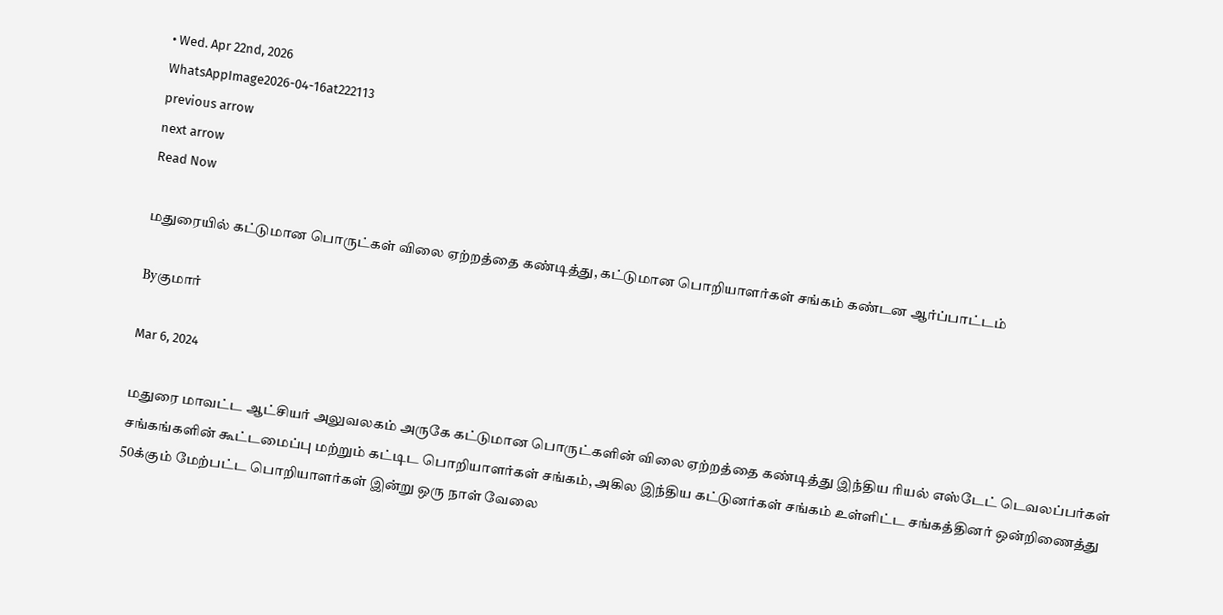• Wed. Apr 22nd, 2026
WhatsAppImage2026-04-16at222113
previous arrow
next arrow
Read Now

மதுரையில் கட்டுமான பொருட்கள் விலை ஏற்றத்தை கண்டித்து, கட்டுமான பொறியாளர்கள் சங்கம் கண்டன ஆர்ப்பாட்டம்

Byகுமார்

Mar 6, 2024

மதுரை மாவட்ட ஆட்சியர் அலுவலகம் அருகே கட்டுமான பொருட்களின் விலை ஏற்றத்தை கண்டித்து இந்திய ரியல் எஸ்டேட் டெவலப்பர்கள் சங்கங்களின் கூட்டமைப்பு மற்றும் கட்டிட பொறியாளர்கள் சங்கம், அகில இந்திய கட்டுனர்கள் சங்கம் உள்ளிட்ட சங்கத்தினர் ஒன்றிணைத்து 50க்கும் மேற்பட்ட பொறியாளர்கள் இன்று ஒரு நாள்‌ வேலை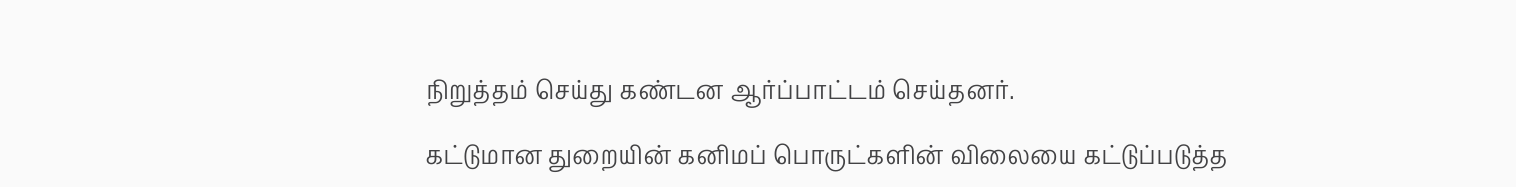நிறுத்தம் செய்து கண்டன ஆர்ப்பாட்டம் செய்தனர்.

கட்டுமான துறையின் கனிமப் பொருட்களின் விலையை கட்டுப்படுத்த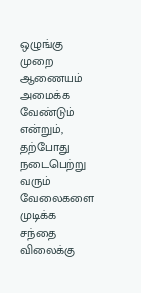ஒழுங்கு முறை ஆணையம் அமைக்க வேண்டும் என்றும், தற்போது நடைபெற்று வரும் வேலைகளை முடிக்க சந்தை விலைக்கு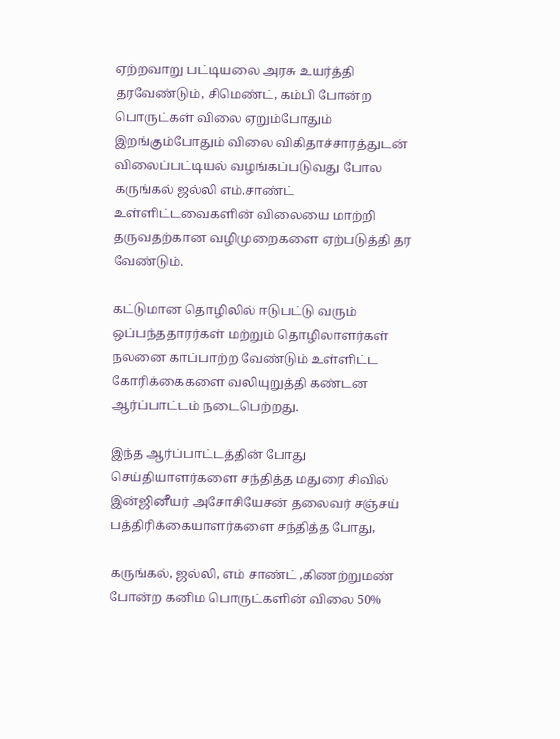ஏற்றவாறு பட்டியலை அரசு உயர்த்தி தரவேண்டும், சிமெண்ட், கம்பி போன்ற பொருட்கள் விலை ஏறும்போதும் இறங்கும்போதும் விலை விகிதாச்சாரத்துடன் விலைப்பட்டியல் வழங்கப்படுவது போல கருங்கல் ஜல்லி எம்.சாண்ட் உள்ளிட்டவைகளின் விலையை மாற்றி தருவதற்கான வழிமுறைகளை ஏற்படுத்தி தர வேண்டும்.

கட்டுமான தொழிலில் ஈடுபட்டு வரும் ஒப்பந்ததாரர்கள் மற்றும் தொழிலாளர்கள் நலனை காப்பாற்ற வேண்டும் உள்ளிட்ட கோரிக்கைகளை வலியுறுத்தி கண்டன ஆர்ப்பாட்டம் நடைபெற்றது.

இந்த ஆர்ப்பாட்டத்தின் போது செய்தியாளர்களை‌ சந்தித்த மதுரை சிவில் இன்ஜினீயர் அசோசியேசன் தலைவர் சஞ்சய் பத்திரிக்கையாளர்களை சந்தித்த போது,

கருங்கல், ஜல்லி, எம் சாண்ட் ,கிணற்றுமண் போன்ற கனிம பொருட்களின் விலை 50%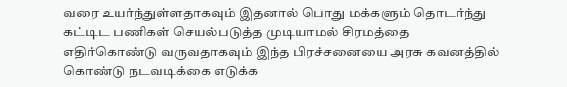வரை உயர்ந்துள்ளதாகவும் இதனால் பொது மக்களும் தொடர்ந்து கட்டிட பணிகள் செயல்படுத்த முடியாமல் சிரமத்தை எதிர்கொண்டு வருவதாகவும் இந்த பிரச்சனையை அரசு கவனத்தில் கொண்டு நடவடிக்கை எடுக்க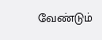வேண்டும்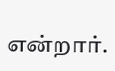என்றார்.